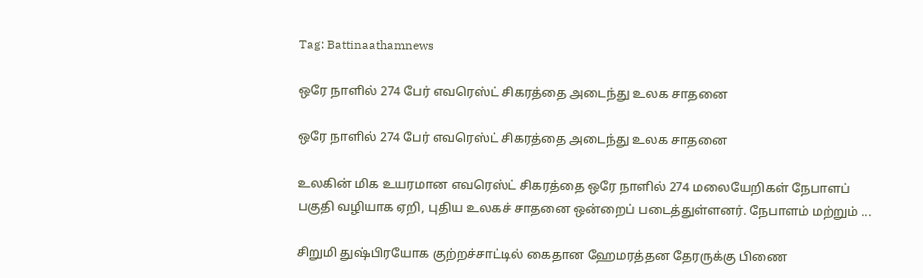Tag: Battinaathamnews

ஒரே நாளில் 274 பேர் எவரெஸ்ட் சிகரத்தை அடைந்து உலக சாதனை

ஒரே நாளில் 274 பேர் எவரெஸ்ட் சிகரத்தை அடைந்து உலக சாதனை

உலகின் மிக உயரமான எவரெஸ்ட் சிகரத்தை ஒரே நாளில் 274 மலையேறிகள் நேபாளப் பகுதி வழியாக ஏறி, புதிய உலகச் சாதனை ஒன்றைப் படைத்துள்ளனர். நேபாளம் மற்றும் ...

சிறுமி துஷ்பிரயோக குற்றச்சாட்டில் கைதான ஹேமரத்தன தேரருக்கு பிணை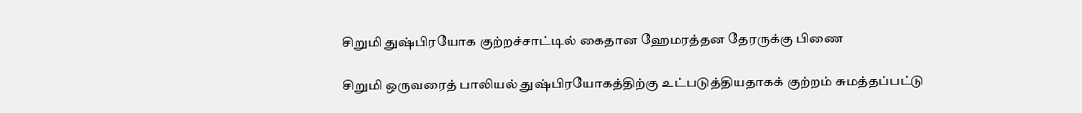சிறுமி துஷ்பிரயோக குற்றச்சாட்டில் கைதான ஹேமரத்தன தேரருக்கு பிணை

சிறுமி ஒருவரைத் பாலியல் துஷ்பிரயோகத்திற்கு உட்படுத்தியதாகக் குற்றம் சுமத்தப்பட்டு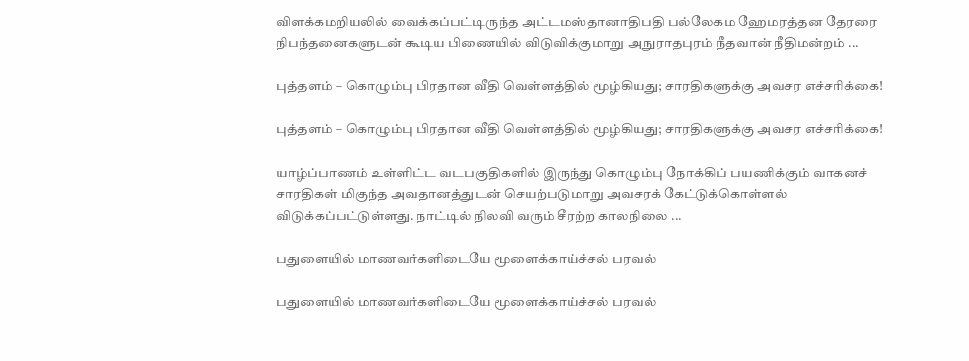விளக்கமறியலில் வைக்கப்பட்டிருந்த அட்டமஸ்தானாதிபதி பல்லேகம ஹேமரத்தன தேரரை நிபந்தனைகளுடன் கூடிய பிணையில் விடுவிக்குமாறு அநுராதபுரம் நீதவான் நீதிமன்றம் ...

புத்தளம் – கொழும்பு பிரதான வீதி வெள்ளத்தில் மூழ்கியது; சாரதிகளுக்கு அவசர எச்சரிக்கை!

புத்தளம் – கொழும்பு பிரதான வீதி வெள்ளத்தில் மூழ்கியது; சாரதிகளுக்கு அவசர எச்சரிக்கை!

யாழ்ப்பாணம் உள்ளிட்ட வடபகுதிகளில் இருந்து கொழும்பு நோக்கிப் பயணிக்கும் வாகனச் சாரதிகள் மிகுந்த அவதானத்துடன் செயற்படுமாறு அவசரக் கேட்டுக்கொள்ளல் விடுக்கப்பட்டுள்ளது. நாட்டில் நிலவி வரும் சீரற்ற காலநிலை ...

பதுளையில் மாணவர்களிடையே மூளைக்காய்ச்சல் பரவல்

பதுளையில் மாணவர்களிடையே மூளைக்காய்ச்சல் பரவல்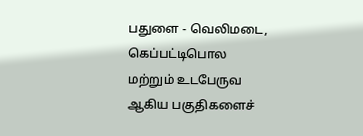பதுளை - வெலிமடை, கெப்பட்டிபொல மற்றும் உடபேருவ ஆகிய பகுதிகளைச்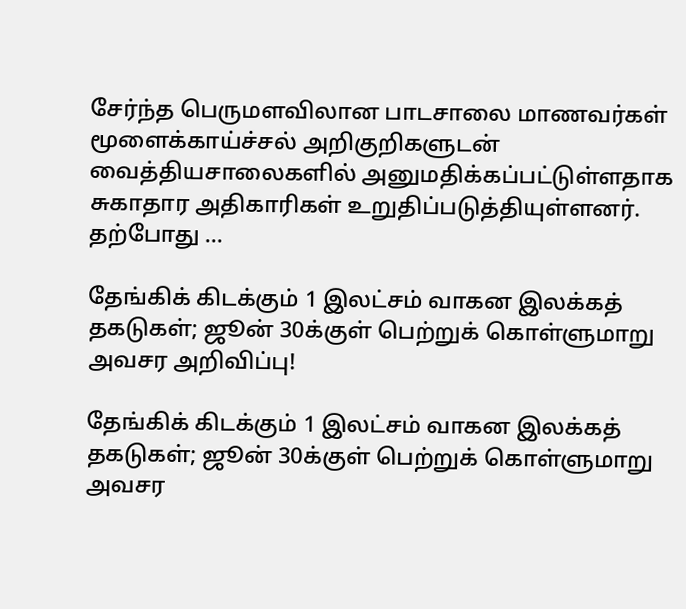சேர்ந்த பெருமளவிலான பாடசாலை மாணவர்கள் மூளைக்காய்ச்சல் அறிகுறிகளுடன் வைத்தியசாலைகளில் அனுமதிக்கப்பட்டுள்ளதாக சுகாதார அதிகாரிகள் உறுதிப்படுத்தியுள்ளனர். தற்போது ...

தேங்கிக் கிடக்கும் 1 இலட்சம் வாகன இலக்கத் தகடுகள்; ஜூன் 30க்குள் பெற்றுக் கொள்ளுமாறு அவசர அறிவிப்பு!

தேங்கிக் கிடக்கும் 1 இலட்சம் வாகன இலக்கத் தகடுகள்; ஜூன் 30க்குள் பெற்றுக் கொள்ளுமாறு அவசர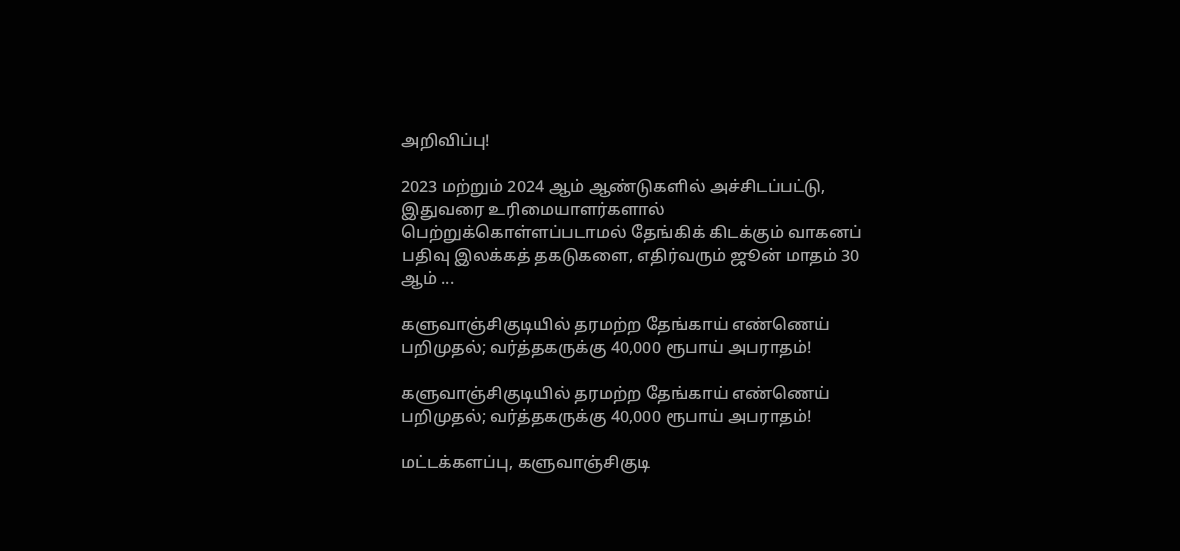அறிவிப்பு!

2023 மற்றும் 2024 ஆம் ஆண்டுகளில் அச்சிடப்பட்டு, இதுவரை உரிமையாளர்களால் பெற்றுக்கொள்ளப்படாமல் தேங்கிக் கிடக்கும் வாகனப் பதிவு இலக்கத் தகடுகளை, எதிர்வரும் ஜூன் மாதம் 30 ஆம் ...

களுவாஞ்சிகுடியில் தரமற்ற தேங்காய் எண்ணெய் பறிமுதல்; வர்த்தகருக்கு 40,000 ரூபாய் அபராதம்!

களுவாஞ்சிகுடியில் தரமற்ற தேங்காய் எண்ணெய் பறிமுதல்; வர்த்தகருக்கு 40,000 ரூபாய் அபராதம்!

மட்டக்களப்பு, களுவாஞ்சிகுடி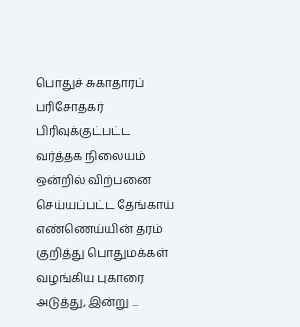பொதுச் சுகாதாரப் பரிசோதகர் பிரிவுக்குட்பட்ட வர்த்தக நிலையம் ஒன்றில் விற்பனை செய்யப்பட்ட தேங்காய் எண்ணெய்யின் தரம் குறித்து பொதுமக்கள் வழங்கிய புகாரை அடுத்து, இன்று ...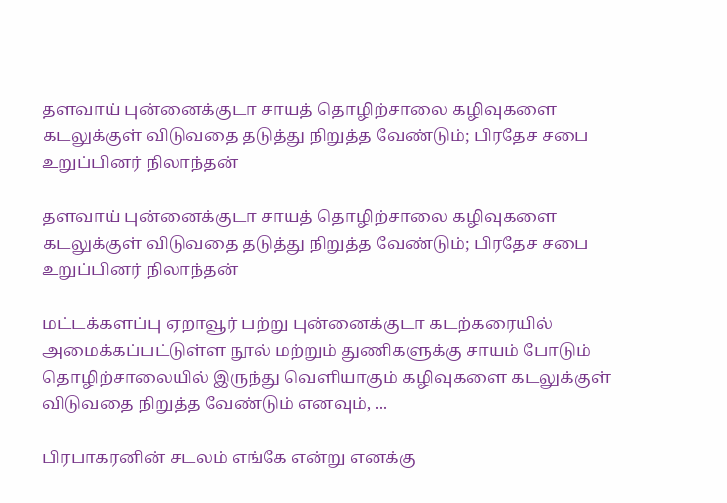தளவாய் புன்னைக்குடா சாயத் தொழிற்சாலை கழிவுகளை கடலுக்குள் விடுவதை தடுத்து நிறுத்த வேண்டும்; பிரதேச சபை உறுப்பினர் நிலாந்தன்

தளவாய் புன்னைக்குடா சாயத் தொழிற்சாலை கழிவுகளை கடலுக்குள் விடுவதை தடுத்து நிறுத்த வேண்டும்; பிரதேச சபை உறுப்பினர் நிலாந்தன்

மட்டக்களப்பு ஏறாவூர் பற்று புன்னைக்குடா கடற்கரையில் அமைக்கப்பட்டுள்ள நூல் மற்றும் துணிகளுக்கு சாயம் போடும் தொழிற்சாலையில் இருந்து வெளியாகும் கழிவுகளை கடலுக்குள் விடுவதை நிறுத்த வேண்டும் எனவும், ...

பிரபாகரனின் சடலம் எங்கே என்று எனக்கு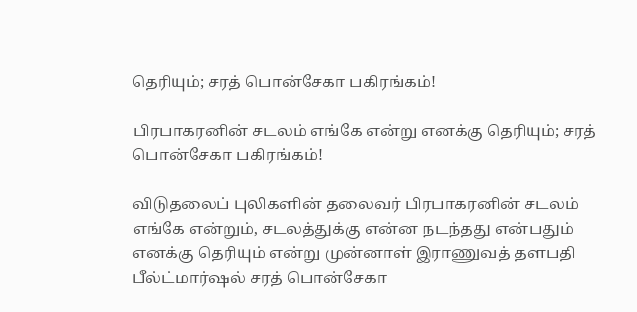தெரியும்; சரத் பொன்சேகா பகிரங்கம்!

பிரபாகரனின் சடலம் எங்கே என்று எனக்கு தெரியும்; சரத் பொன்சேகா பகிரங்கம்!

விடுதலைப் புலிகளின் தலைவர் பிரபாகரனின் சடலம் எங்கே என்றும், சடலத்துக்கு என்ன நடந்தது என்பதும் எனக்கு தெரியும் என்று முன்னாள் இராணுவத் தளபதி பீல்ட்மார்ஷல் சரத் பொன்சேகா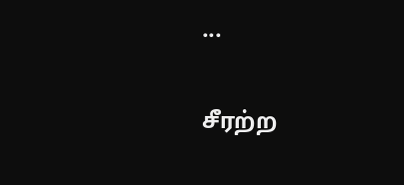...

சீரற்ற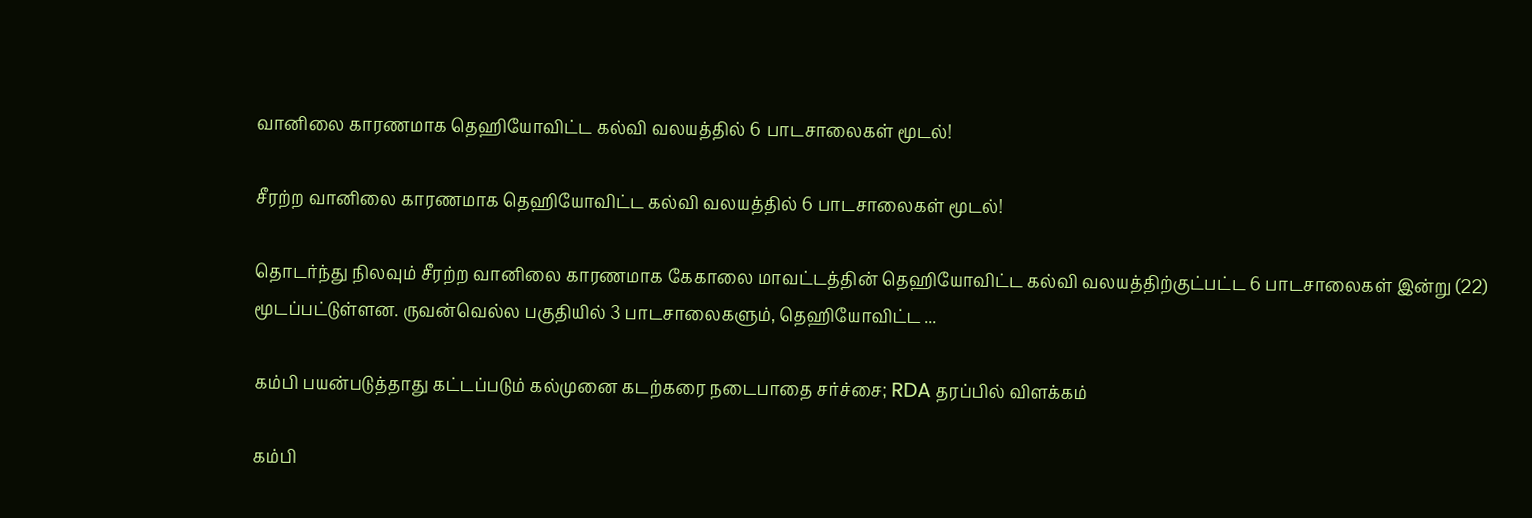வானிலை காரணமாக தெஹியோவிட்ட கல்வி வலயத்தில் 6 பாடசாலைகள் மூடல்!

சீரற்ற வானிலை காரணமாக தெஹியோவிட்ட கல்வி வலயத்தில் 6 பாடசாலைகள் மூடல்!

தொடர்ந்து நிலவும் சீரற்ற வானிலை காரணமாக கேகாலை மாவட்டத்தின் தெஹியோவிட்ட கல்வி வலயத்திற்குட்பட்ட 6 பாடசாலைகள் இன்று (22) மூடப்பட்டுள்ளன. ருவன்வெல்ல பகுதியில் 3 பாடசாலைகளும், தெஹியோவிட்ட ...

கம்பி பயன்படுத்தாது கட்டப்படும் கல்முனை கடற்கரை நடைபாதை சர்ச்சை; RDA தரப்பில் விளக்கம்

கம்பி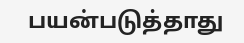பயன்படுத்தாது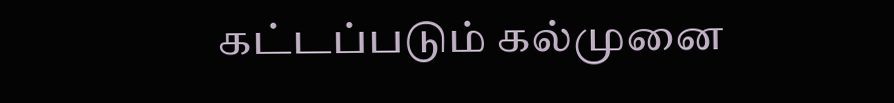கட்டப்படும் கல்முனை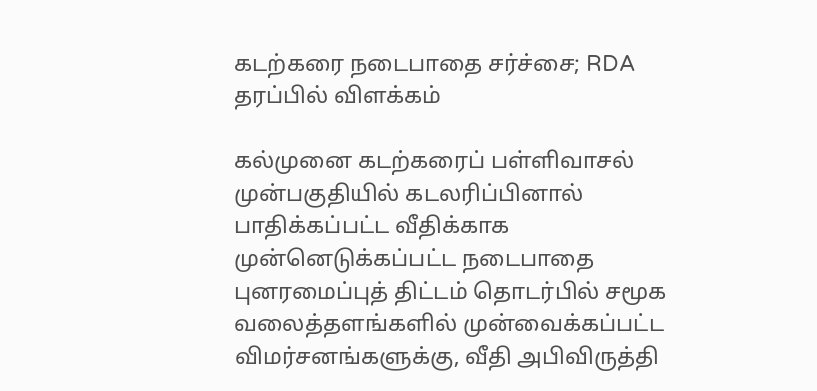கடற்கரை நடைபாதை சர்ச்சை; RDA தரப்பில் விளக்கம்

கல்முனை கடற்கரைப் பள்ளிவாசல் முன்பகுதியில் கடலரிப்பினால் பாதிக்கப்பட்ட வீதிக்காக முன்னெடுக்கப்பட்ட நடைபாதை புனரமைப்புத் திட்டம் தொடர்பில் சமூக வலைத்தளங்களில் முன்வைக்கப்பட்ட விமர்சனங்களுக்கு, வீதி அபிவிருத்தி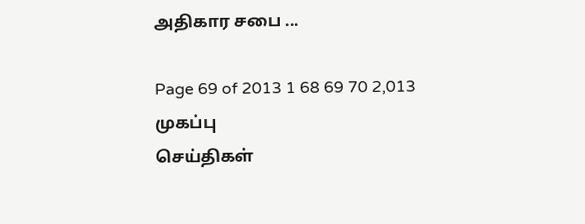அதிகார சபை ...

Page 69 of 2013 1 68 69 70 2,013
முகப்பு
செய்திகள்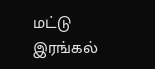மட்டு
இரங்கல்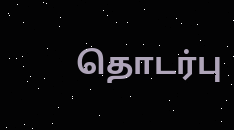தொடர்பு